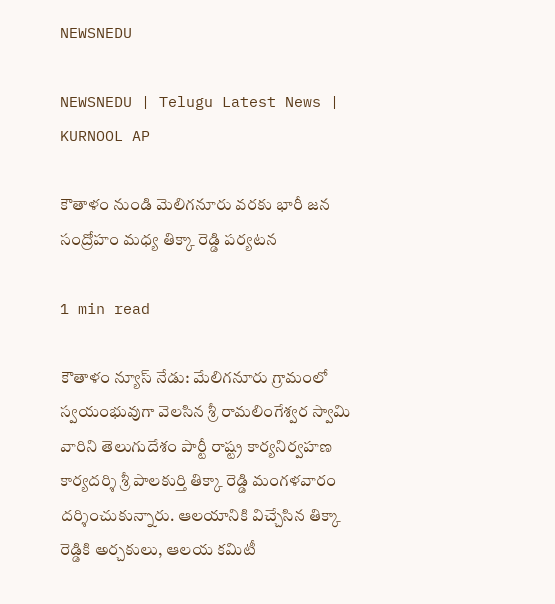NEWSNEDU

NEWSNEDU | Telugu Latest News | KURNOOL AP

కౌతాళం నుండి మెలిగనూరు వరకు భారీ జన సంద్రోహం మధ్య తిక్కా రెడ్డి పర్యటన

1 min read

కౌతాళం న్యూస్ నేడు: మేలిగనూరు గ్రామంలో స్వయంభువుగా వెలసిన శ్రీ రామలింగేశ్వర స్వామి వారిని తెలుగుదేశం పార్టీ రాష్ట్ర కార్యనిర్వహణ కార్యదర్శి శ్రీ పాలకుర్తి తిక్కా రెడ్డి మంగళవారం దర్శించుకున్నారు. ఆలయానికి విచ్చేసిన తిక్కా రెడ్డికి అర్చకులు, ఆలయ కమిటీ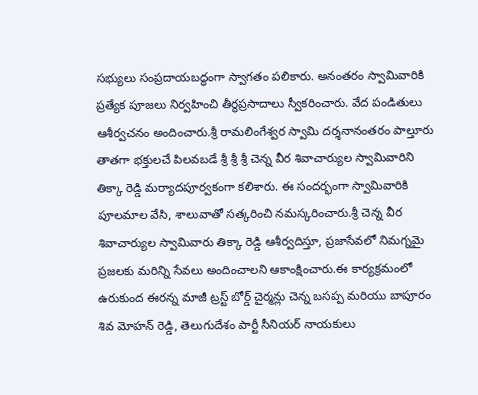సభ్యులు సంప్రదాయబద్ధంగా స్వాగతం పలికారు. అనంతరం స్వామివారికి ప్రత్యేక పూజలు నిర్వహించి తీర్థప్రసాదాలు స్వీకరించారు. వేద పండితులు ఆశీర్వచనం అందించారు.శ్రీ రామలింగేశ్వర స్వామి దర్శనానంతరం పాల్తూరు తాతగా భక్తులచే పిలవబడే శ్రీ శ్రీ శ్రీ చెన్న వీర శివాచార్యుల స్వామివారిని తిక్కా రెడ్డి మర్యాదపూర్వకంగా కలిశారు. ఈ సందర్భంగా స్వామివారికి పూలమాల వేసి, శాలువాతో సత్కరించి నమస్కరించారు.శ్రీ చెన్న వీర శివాచార్యుల స్వామివారు తిక్కా రెడ్డి ఆశీర్వదిస్తూ, ప్రజాసేవలో నిమగ్నమై ప్రజలకు మరిన్ని సేవలు అందించాలని ఆకాంక్షించారు.ఈ కార్యక్రమంలో ఉరుకుంద ఈరన్న మాజీ ట్రస్ట్ బోర్డ్ చైర్మన్లు చెన్న బసప్ప మరియు బాపూరం  శివ మోహన్ రెడ్డి, తెలుగుదేశం పార్టీ సీనియర్ నాయకులు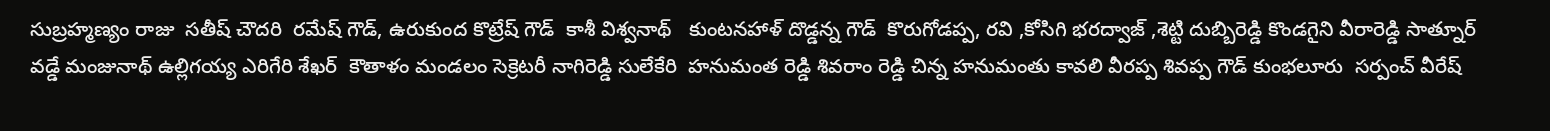సుబ్రహ్మణ్యం రాజు  సతీష్ చౌదరి  రమేష్ గౌడ్, ఉరుకుంద కొట్రేష్ గౌడ్  కాశీ విశ్వనాథ్   కుంటనహాళ్ దొడ్డన్న గౌడ్  కొరుగోడప్ప, రవి ,కోసిగి భరద్వాజ్ ,శెట్టి దుబ్బిరెడ్డి కొండగైని వీరారెడ్డి సాత్నూర్  వడ్డే మంజునాథ్ ఉల్లిగయ్య ఎరిగేరి శేఖర్  కౌతాళం మండలం సెక్రెటరీ నాగిరెడ్డి సులేకేరి  హనుమంత రెడ్డి శివరాం రెడ్డి చిన్న హనుమంతు కావలి వీరప్ప శివప్ప గౌడ్ కుంభలూరు  సర్పంచ్ వీరేష్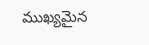ముఖ్యమైన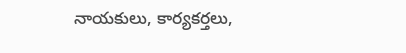నాయకులు, కార్యకర్తలు,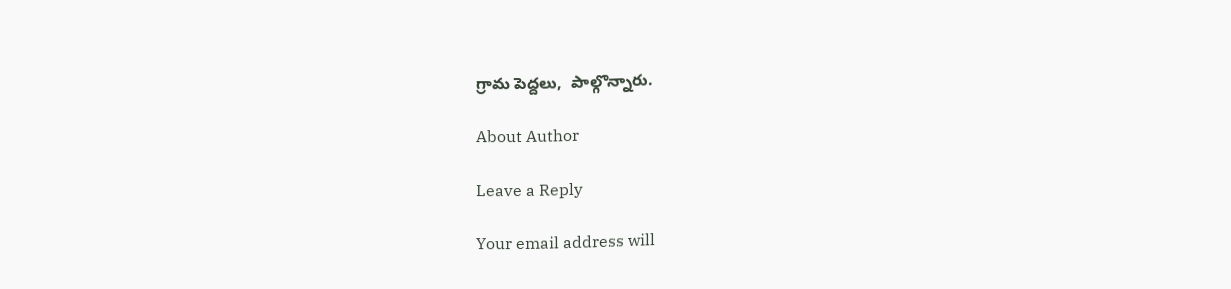గ్రామ పెద్దలు,  పాల్గొన్నారు.

About Author

Leave a Reply

Your email address will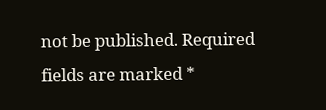not be published. Required fields are marked *